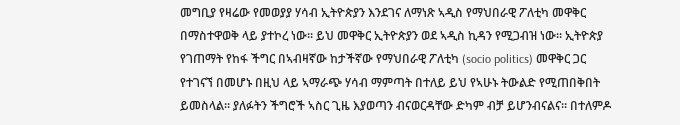መግቢያ የዛሬው የመወያያ ሃሳብ ኢትዮጵያን እንደገና ለማነጽ ኣዲስ የማህበራዊ ፖለቲካ መዋቅር በማስተዋወቅ ላይ ያተኮረ ነው። ይህ መዋቅር ኢትዮጵያን ወደ ኣዲስ ኪዳን የሚጋብዝ ነው። ኢትዮጵያ የገጠማት የከፋ ችግር በኣብዛኛው ከታችኛው የማህበራዊ ፖለቲካ (socio politics) መዋቅር ጋር የተገናኘ በመሆኑ በዚህ ላይ ኣማራጭ ሃሳብ ማምጣት በተለይ ይህ የኣሁኑ ትውልድ የሚጠበቅበት ይመስላል። ያለፉትን ችግሮች ኣስር ጊዜ እያወጣን ብናወርዳቸው ድካም ብቻ ይሆንብናልና። በተለምዶ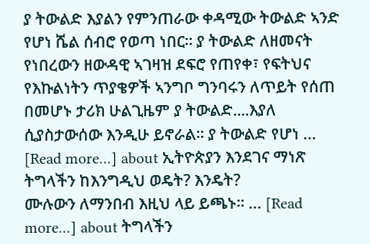ያ ትውልድ እያልን የምንጠራው ቀዳሚው ትውልድ ኣንድ የሆነ ሼል ሰብሮ የወጣ ነበር። ያ ትውልድ ለዘመናት የነበረውን ዘውዳዊ ኣገዛዝ ደፍሮ የጠየቀ፣ የፍትህና የእኩልነትን ጥያቄዎች ኣንግቦ ግንባሩን ለጥይት የሰጠ በመሆኑ ታሪክ ሁልጊዜም ያ ትውልድ....እያለ ሲያስታውሰው እንዲሁ ይኖራል። ያ ትውልድ የሆነ … [Read more...] about ኢትዮጵያን እንደገና ማነጽ
ትግላችን ከእንግዲህ ወዴት? እንዴት?
ሙሉውን ለማንበብ እዚህ ላይ ይጫኑ፡፡ … [Read more...] about ትግላችን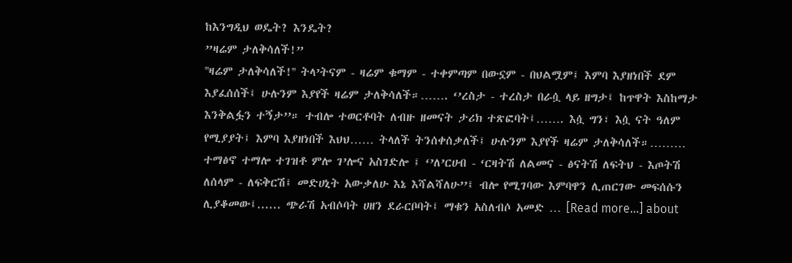ከእንግዲህ ወዴት? እንዴት?
”ዛሬም ታለቅሳለች!”
''ዛሬም ታለቅሳለች!'' ትላ’ትናም - ዛሬም ቁማም - ተቀምጣም በውኗም - በህልሟም፤ እምባ እያዘነበች ደም እያፈሰሰች፤ ሁሉንም እያየች ዛሬም ታለቅሳለች።……. ‘’ረስታ - ተረስታ በራሷ ላይ ዘግታ፤ ከጥዋት እስከማታ እንቅልፏን ተኝታ’’። ተብሎ ተወርቶባት ለብዙ ዘመናት ታሪክ ተጽፎባት፤……. እሷ ግን፣ እሷ ናት ዓለም የሚያያት፤ እምባ እያዘነበች እህህ…… ትላለች ትንሰቀሰቃለች፤ ሁሉንም እያየች ዛሬም ታለቅሳለች።……… ተማፅኖ ተማሎ ተገዝቶ ምሎ ገ’ሎና አስገድሎ ፤ ‘’ለ’ርሀብ - ‘ርዛትሽ ለልመና - ፅናትሽ ለፍትህ - እጦትሽ ለሰላም - ለፍቅርሽ፤ መድሀኒት አውቃለሁ እኔ እሻልሻለሁ’’፤ ብሎ የሚገባው እምባዋን ሊጠርገው መፍሰሱን ሊያቆመው፤...... ጭራሽ አብሶባት ሀዘን ደራርቦባት፤ ማቁን አስለብሶ አመድ … [Read more...] about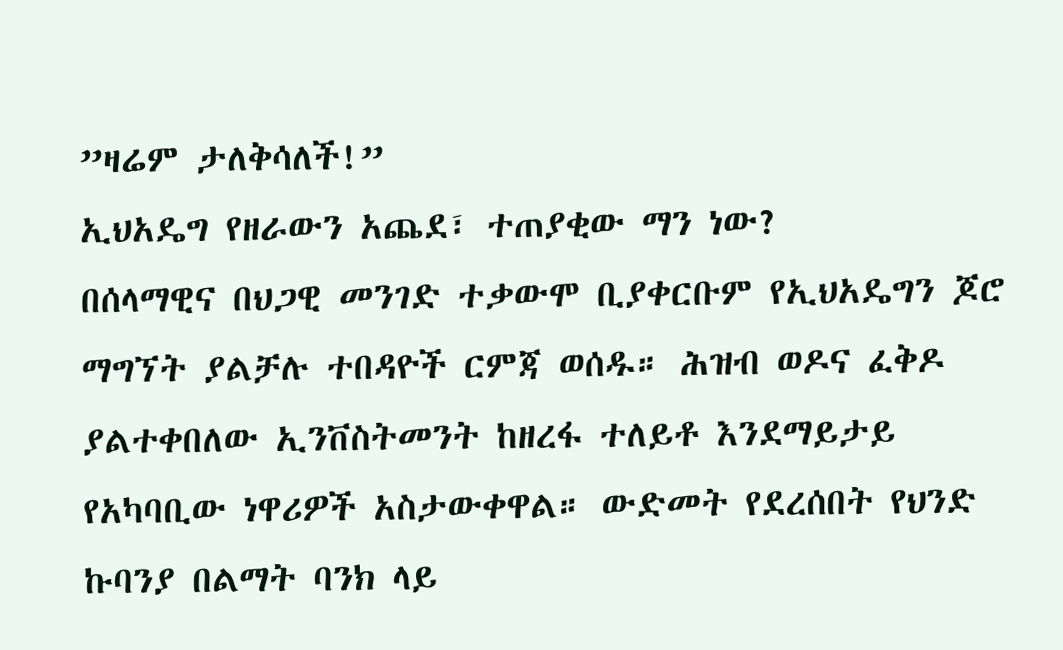”ዛሬም ታለቅሳለች!”
ኢህአዴግ የዘራውን አጨደ፣ ተጠያቂው ማን ነው?
በሰላማዊና በህጋዊ መንገድ ተቃውሞ ቢያቀርቡም የኢህአዴግን ጆሮ ማግኘት ያልቻሉ ተበዳዮች ርምጃ ወሰዱ። ሕዝብ ወዶና ፈቅዶ ያልተቀበለው ኢንቨስትመንት ከዘረፋ ተለይቶ እንደማይታይ የአካባቢው ነዋሪዎች አስታውቀዋል። ውድመት የደረሰበት የህንድ ኩባንያ በልማት ባንክ ላይ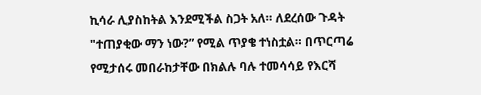ኪሳራ ሊያስከትል እንደሚችል ስጋት አለ። ለደረሰው ጉዳት "ተጠያቂው ማን ነው?” የሚል ጥያቄ ተነስቷል። በጥርጣሬ የሚታሰሩ መበራከታቸው በክልሉ ባሉ ተመሳሳይ የእርሻ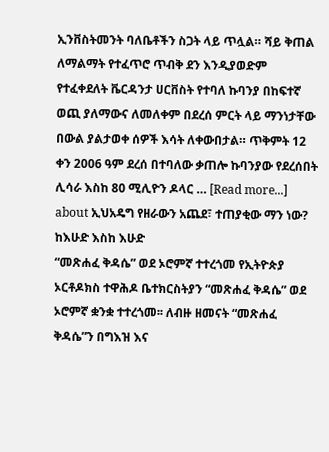ኢንቨስትመንት ባለቤቶችን ስጋት ላይ ጥሏል። ሻይ ቅጠል ለማልማት የተፈጥሮ ጥብቅ ደን እንዲያወድም የተፈቀደለት ቬርዳንታ ሀርቨስት የተባለ ኩባንያ በከፍተኛ ወጪ ያለማውና ለመለቀም በደረሰ ምርት ላይ ማንነታቸው በውል ያልታወቀ ሰዎች እሳት ለቀውበታል። ጥቅምት 12 ቀን 2006 ዓም ደረሰ በተባለው ቃጠሎ ኩባንያው የደረሰበት ሊሳራ እስከ 80 ሚሊዮን ዶላር … [Read more...] about ኢህአዴግ የዘራውን አጨደ፣ ተጠያቂው ማን ነው?
ከእሁድ እስከ እሁድ
“መጽሐፈ ቅዳሴ” ወደ ኦሮምኛ ተተረጎመ የኢትዮጵያ ኦርቶዶክስ ተዋሕዶ ቤተክርስትያን “መጽሐፈ ቅዳሴ” ወደ ኦሮምኛ ቋንቋ ተተረጎመ፡፡ ለብዙ ዘመናት “መጽሐፈ ቅዳሴ”ን በግእዝ እና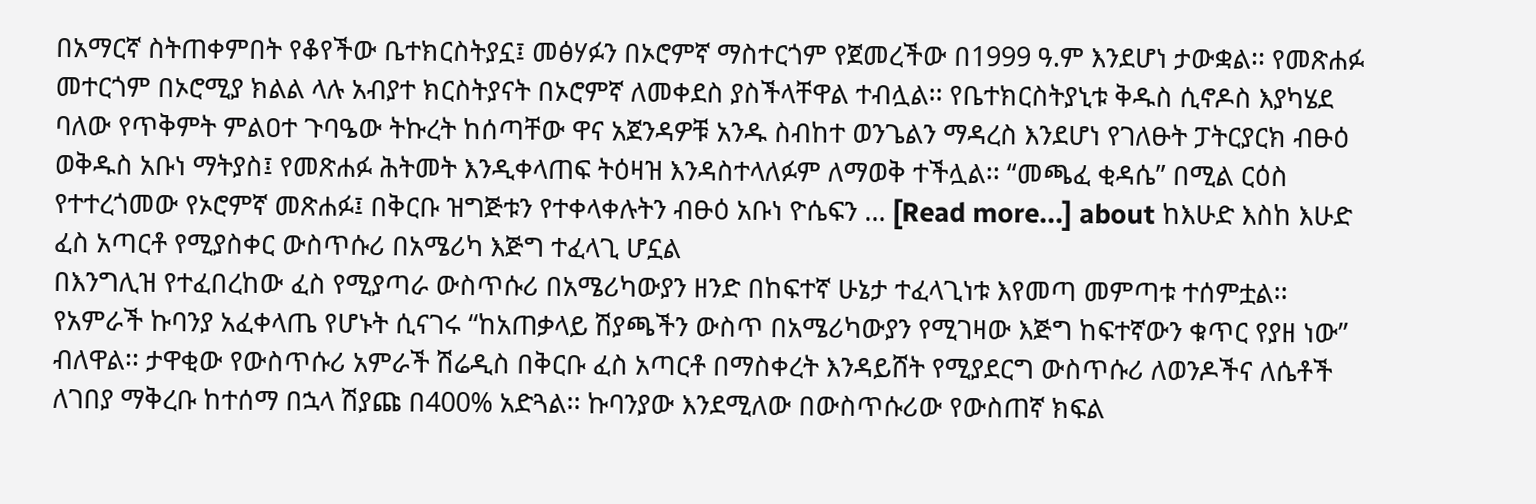በአማርኛ ስትጠቀምበት የቆየችው ቤተክርስትያኗ፤ መፅሃፉን በኦሮምኛ ማስተርጎም የጀመረችው በ1999 ዓ.ም እንደሆነ ታውቋል፡፡ የመጽሐፉ መተርጎም በኦሮሚያ ክልል ላሉ አብያተ ክርስትያናት በኦሮምኛ ለመቀደስ ያስችላቸዋል ተብሏል፡፡ የቤተክርስትያኒቱ ቅዱስ ሲኖዶስ እያካሄደ ባለው የጥቅምት ምልዐተ ጉባዔው ትኩረት ከሰጣቸው ዋና አጀንዳዎቹ አንዱ ስብከተ ወንጌልን ማዳረስ እንደሆነ የገለፁት ፓትርያርክ ብፁዕ ወቅዱስ አቡነ ማትያስ፤ የመጽሐፉ ሕትመት እንዲቀላጠፍ ትዕዛዝ እንዳስተላለፉም ለማወቅ ተችሏል፡፡ “መጫፈ ቂዳሴ” በሚል ርዕስ የተተረጎመው የኦሮምኛ መጽሐፉ፤ በቅርቡ ዝግጅቱን የተቀላቀሉትን ብፁዕ አቡነ ዮሴፍን … [Read more...] about ከእሁድ እስከ እሁድ
ፈስ አጣርቶ የሚያስቀር ውስጥሱሪ በአሜሪካ እጅግ ተፈላጊ ሆኗል
በእንግሊዝ የተፈበረከው ፈስ የሚያጣራ ውስጥሱሪ በአሜሪካውያን ዘንድ በከፍተኛ ሁኔታ ተፈላጊነቱ እየመጣ መምጣቱ ተሰምቷል፡፡ የአምራች ኩባንያ አፈቀላጤ የሆኑት ሲናገሩ “ከአጠቃላይ ሽያጫችን ውስጥ በአሜሪካውያን የሚገዛው እጅግ ከፍተኛውን ቁጥር የያዘ ነው” ብለዋል፡፡ ታዋቂው የውስጥሱሪ አምራች ሽሬዲስ በቅርቡ ፈስ አጣርቶ በማስቀረት እንዳይሸት የሚያደርግ ውስጥሱሪ ለወንዶችና ለሴቶች ለገበያ ማቅረቡ ከተሰማ በኋላ ሽያጩ በ400% አድጓል፡፡ ኩባንያው እንደሚለው በውስጥሱሪው የውስጠኛ ክፍል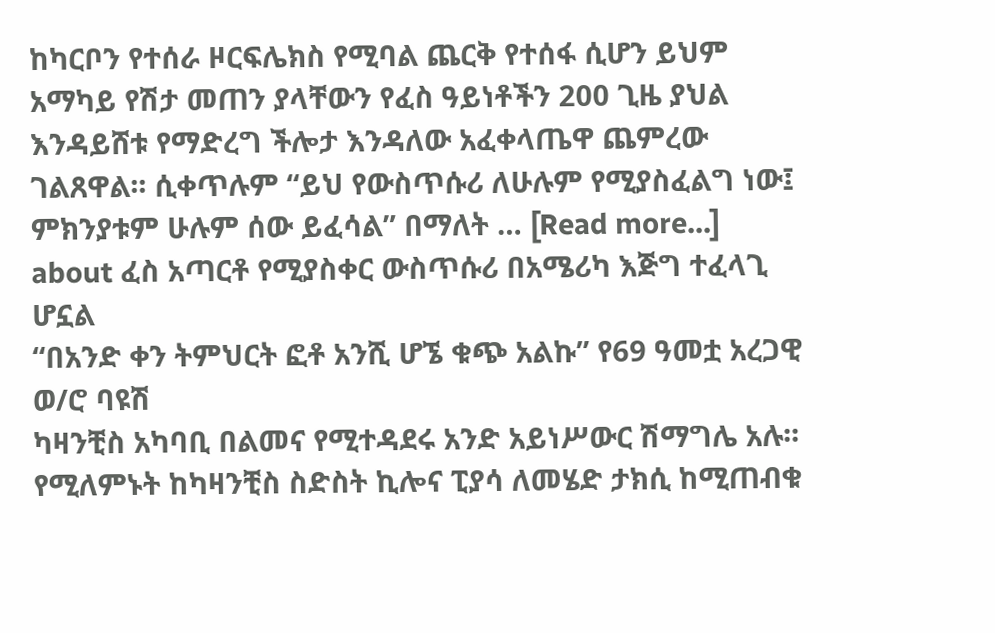ከካርቦን የተሰራ ዞርፍሌክስ የሚባል ጨርቅ የተሰፋ ሲሆን ይህም አማካይ የሽታ መጠን ያላቸውን የፈስ ዓይነቶችን 200 ጊዜ ያህል እንዳይሸቱ የማድረግ ችሎታ እንዳለው አፈቀላጤዋ ጨምረው ገልጸዋል፡፡ ሲቀጥሉም “ይህ የውስጥሱሪ ለሁሉም የሚያስፈልግ ነው፤ ምክንያቱም ሁሉም ሰው ይፈሳል” በማለት … [Read more...] about ፈስ አጣርቶ የሚያስቀር ውስጥሱሪ በአሜሪካ እጅግ ተፈላጊ ሆኗል
“በአንድ ቀን ትምህርት ፎቶ አንሺ ሆኜ ቁጭ አልኩ” የ69 ዓመቷ አረጋዊ ወ/ሮ ባዩሽ
ካዛንቺስ አካባቢ በልመና የሚተዳደሩ አንድ አይነሥውር ሽማግሌ አሉ፡፡ የሚለምኑት ከካዛንቺስ ስድስት ኪሎና ፒያሳ ለመሄድ ታክሲ ከሚጠብቁ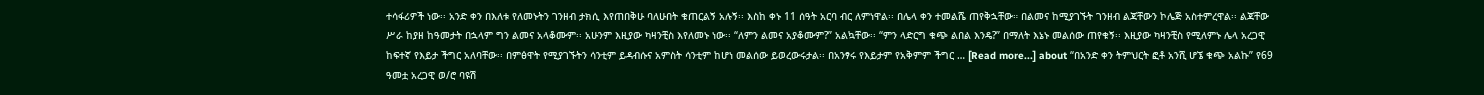ተሳፋሪዎች ነው፡፡ አንድ ቀን በእለቱ የለመኑትን ገንዘብ ታክሲ እየጠበቅሁ ባለሁበት ቁጠርልኝ አሉኝ፡፡ እስከ ቀኑ 11 ሰዓት አርባ ብር ለምነዋል፡፡ በሌላ ቀን ተመልሼ ጠየቅኋቸው። በልመና ከሚያገኙት ገንዘብ ልጃቸውን ኮሌጅ አስተምረዋል፡፡ ልጃቸው ሥራ ከያዘ ከዓመታት በኋላም ግን ልመና አላቆሙም፡፡ አሁንም እዚያው ካዛንቺስ እየለመኑ ነው፡፡ “ለምን ልመና አያቆሙም?” አልኳቸው፡፡ “ምን ላድርግ ቁጭ ልበል እንዴ?” በማለት እኔኑ መልሰው ጠየቁኝ፡፡ እዚያው ካዛንቺስ የሚለምኑ ሌላ አረጋዊ ከፍተኛ የእይታ ችግር አለባቸው፡፡ በምፅዋት የሚያገኙትን ሳንቲም ይዳብሱና አምስት ሳንቲም ከሆነ መልሰው ይወረውሩታል፡፡ በአንፃሩ የእይታም የአቅምም ችግር … [Read more...] about “በአንድ ቀን ትምህርት ፎቶ አንሺ ሆኜ ቁጭ አልኩ” የ69 ዓመቷ አረጋዊ ወ/ሮ ባዩሽ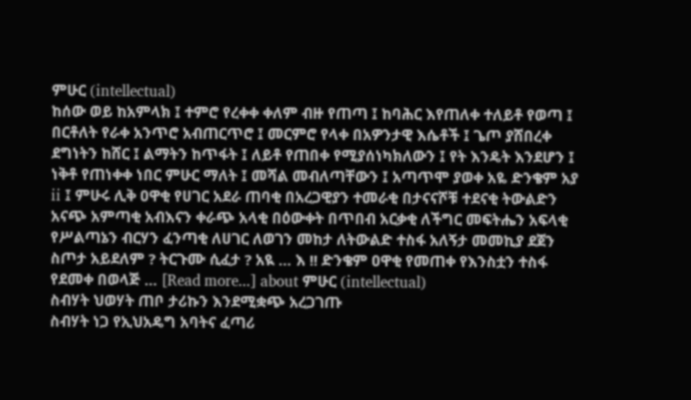ምሁር (intellectual)
ከሰው ወይ ከአምላክ ፤ ተምሮ የረቀቀ ቀለም ብዙ የጠጣ ፤ ከባሕር እየጠለቀ ተለይቶ የወጣ ፤ በርቶለት የራቀ አንጥሮ አብጠርጥሮ ፤ መርምሮ የላቀ በአዎንታዊ እሴቶች ፤ ጌጦ ያሸበረቀ ደግነትን ከሸር ፤ ልማትን ከጥፋት ፤ ለይቶ የጠበቀ የሚያሰነካክለውን ፤ የት እንዴት እንደሆን ፤ ነቅቶ የጠነቀቀ ነበር ምሁር ማለት ፤ መሻል መብለጣቸውን ፤ አጣጥሞ ያወቀ አዬ ድንቄም አያ ii ፤ ምሁሩ ሊቅ ዐዋቂ የሀገር አደራ ጠባቂ በአረጋዊያን ተመራቂ በታናናሾቹ ተደናቂ ትውልድን አናጭ አምጣቂ አብእናን ቀራጭ አላቂ በዕውቀት በጥበብ አርቃቂ ለችግር መፍትሔን አፍላቂ የሥልጣኔን ብርሃን ፈንጣቂ ለሀገር ለወገን መከታ ለትውልድ ተስፋ አለኝታ መመኪያ ደጀን ስጦታ አይደለም ? ትርጉሙ ሲፈታ ? አዪ … እ !! ድንቄም ዐዋቂ የመጠቀ የእንስቷን ተስፋ የደመቀ በወላጅ … [Read more...] about ምሁር (intellectual)
ስብሃት ህወሃት ጠቦ ታሪኩን እንደሚቋጭ አረጋገጡ
ስብሃት ነጋ የኢህአዴግ አባትና ፈጣሪ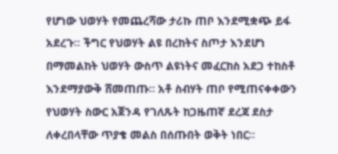የሆነው ህወሃት የመጨረሻው ታሪኩ ጠቦ እንደሚቋጭ ይፋ አደረጉ። ችግር የህወሃት ልዩ በረከትና ስጦታ እንደሆነ በማመልከት ህወሃት ውስጥ ልዩነትና መፈርከስ አደጋ ተከስቶ እንደማያውቅ ሸመጠጡ። አቶ ስብሃት ጠቦ የሚጠናቀቀውን የህወሃት ስውር አጀንዳ የገለጹት ከጋዜጠኛ ደረጃ ደስታ ለቀረበላቸው ጥያቄ መልስ በሰጡበት ወቅት ነበር።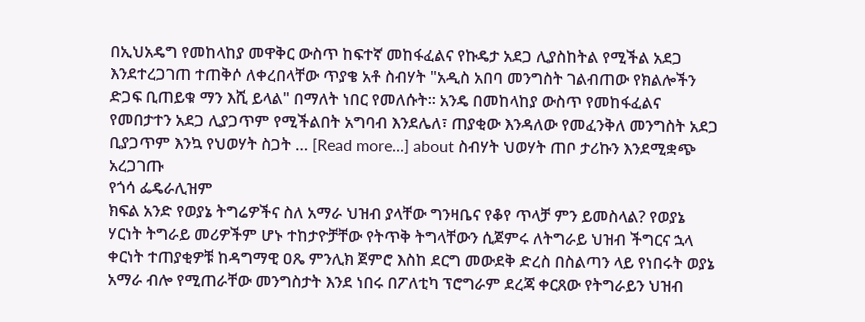በኢህአዴግ የመከላከያ መዋቅር ውስጥ ከፍተኛ መከፋፈልና የኩዴታ አደጋ ሊያስከትል የሚችል አደጋ እንደተረጋገጠ ተጠቅሶ ለቀረበላቸው ጥያቄ አቶ ስብሃት "አዲስ አበባ መንግስት ገልብጠው የክልሎችን ድጋፍ ቢጠይቁ ማን እሺ ይላል" በማለት ነበር የመለሱት። አንዴ በመከላከያ ውስጥ የመከፋፈልና የመበታተን አደጋ ሊያጋጥም የሚችልበት አግባብ እንደሌለ፣ ጠያቂው እንዳለው የመፈንቅለ መንግስት አደጋ ቢያጋጥም እንኳ የህወሃት ስጋት … [Read more...] about ስብሃት ህወሃት ጠቦ ታሪኩን እንደሚቋጭ አረጋገጡ
የጎሳ ፌዴራሊዝም
ክፍል አንድ የወያኔ ትግሬዎችና ስለ አማራ ህዝብ ያላቸው ግንዛቤና የቆየ ጥላቻ ምን ይመስላል? የወያኔ ሃርነት ትግራይ መሪዎችም ሆኑ ተከታዮቻቸው የትጥቅ ትግላቸውን ሲጀምሩ ለትግራይ ህዝብ ችግርና ኋላ ቀርነት ተጠያቂዎቹ ከዳግማዊ ዐጼ ምንሊክ ጀምሮ እስከ ደርግ መውደቅ ድረስ በስልጣን ላይ የነበሩት ወያኔ አማራ ብሎ የሚጠራቸው መንግስታት እንደ ነበሩ በፖለቲካ ፕሮግራም ደረጃ ቀርጸው የትግራይን ህዝብ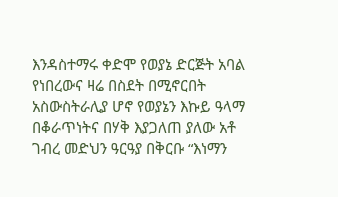እንዳስተማሩ ቀድሞ የወያኔ ድርጅት አባል የነበረውና ዛሬ በስደት በሚኖርበት አስውስትራሊያ ሆኖ የወያኔን እኩይ ዓላማ በቆራጥነትና በሃቅ እያጋለጠ ያለው አቶ ገብረ መድህን ዓርዓያ በቅርቡ “እነማን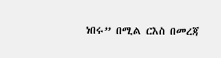ነበሩ” በሚል ርእስ በመረጃ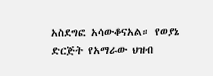አስደግፎ አሳውቆናአል። የወያኔ ድርጅት የአማራው ህዝብ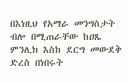በእነዚህ የአማራ መንግስታት ብሎ በሚጠራቸው ከዐጼ ምንሊክ እስከ ደርግ መውደቅ ድረስ በነበሩት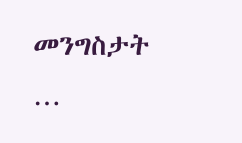መንግስታት …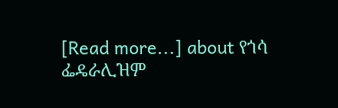[Read more...] about የጎሳ ፌዴራሊዝም